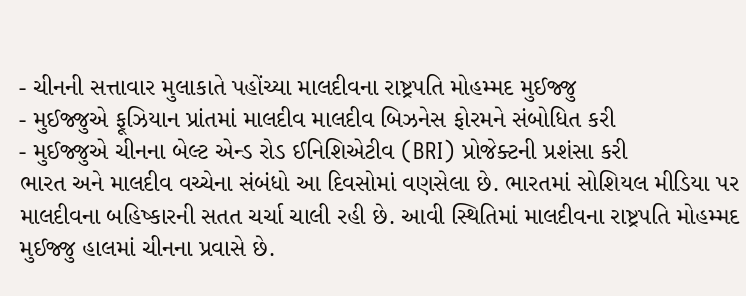- ચીનની સત્તાવાર મુલાકાતે પહોંચ્યા માલદીવના રાષ્ટ્રપતિ મોહમ્મદ મુઈજ્જુ
- મુઈજ્જુએ ફૂઝિયાન પ્રાંતમાં માલદીવ માલદીવ બિઝનેસ ફોરમને સંબોધિત કરી
- મુઈજ્જુએ ચીનના બેલ્ટ એન્ડ રોડ ઈનિશિએટીવ (BRI) પ્રોજેક્ટની પ્રશંસા કરી
ભારત અને માલદીવ વચ્ચેના સંબંધો આ દિવસોમાં વણસેલા છે. ભારતમાં સોશિયલ મીડિયા પર માલદીવના બહિષ્કારની સતત ચર્ચા ચાલી રહી છે. આવી સ્થિતિમાં માલદીવના રાષ્ટ્રપતિ મોહમ્મદ મુઈજ્જુ હાલમાં ચીનના પ્રવાસે છે.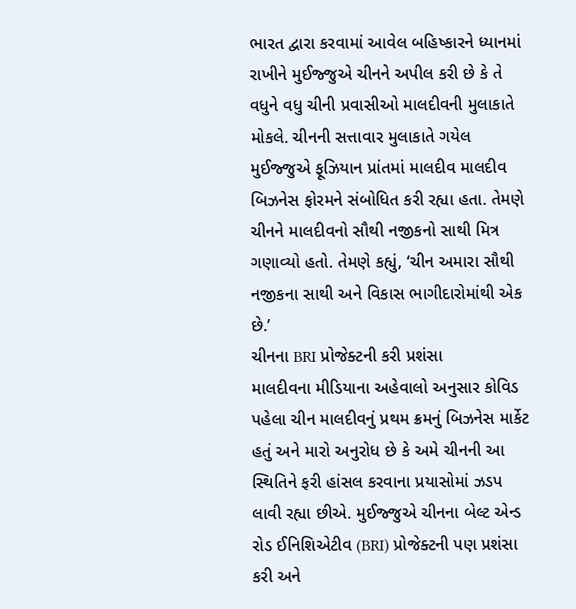ભારત દ્વારા કરવામાં આવેલ બહિષ્કારને ધ્યાનમાં રાખીને મુઈજ્જુએ ચીનને અપીલ કરી છે કે તે વધુને વધુ ચીની પ્રવાસીઓ માલદીવની મુલાકાતે મોકલે. ચીનની સત્તાવાર મુલાકાતે ગયેલ મુઈજ્જુએ ફૂઝિયાન પ્રાંતમાં માલદીવ માલદીવ બિઝનેસ ફોરમને સંબોધિત કરી રહ્યા હતા. તેમણે ચીનને માલદીવનો સૌથી નજીકનો સાથી મિત્ર ગણાવ્યો હતો. તેમણે કહ્યું, ‘ચીન અમારા સૌથી નજીકના સાથી અને વિકાસ ભાગીદારોમાંથી એક છે.’
ચીનના BRI પ્રોજેક્ટની કરી પ્રશંસા
માલદીવના મીડિયાના અહેવાલો અનુસાર કોવિડ પહેલા ચીન માલદીવનું પ્રથમ ક્રમનું બિઝનેસ માર્કેટ હતું અને મારો અનુરોધ છે કે અમે ચીનની આ સ્થિતિને ફરી હાંસલ કરવાના પ્રયાસોમાં ઝડપ લાવી રહ્યા છીએ. મુઈજ્જુએ ચીનના બેલ્ટ એન્ડ રોડ ઈનિશિએટીવ (BRI) પ્રોજેક્ટની પણ પ્રશંસા કરી અને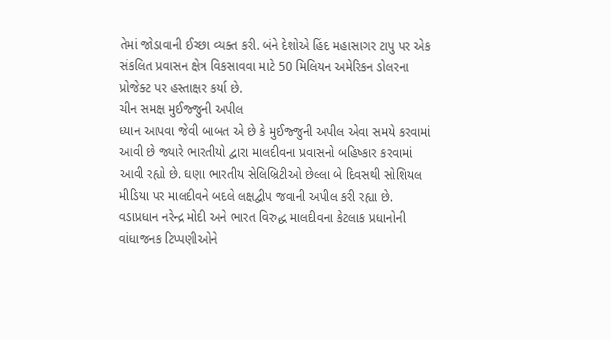તેમાં જોડાવાની ઈચ્છા વ્યક્ત કરી. બંને દેશોએ હિંદ મહાસાગર ટાપુ પર એક સંકલિત પ્રવાસન ક્ષેત્ર વિકસાવવા માટે 50 મિલિયન અમેરિકન ડોલરના પ્રોજેક્ટ પર હસ્તાક્ષર કર્યા છે.
ચીન સમક્ષ મુઈજ્જુની અપીલ
ધ્યાન આપવા જેવી બાબત એ છે કે મુઈજ્જુની અપીલ એવા સમયે કરવામાં આવી છે જ્યારે ભારતીયો દ્વારા માલદીવના પ્રવાસનો બહિષ્કાર કરવામાં આવી રહ્યો છે. ઘણા ભારતીય સેલિબ્રિટીઓ છેલ્લા બે દિવસથી સોશિયલ મીડિયા પર માલદીવને બદલે લક્ષદ્વીપ જવાની અપીલ કરી રહ્યા છે. વડાપ્રધાન નરેન્દ્ર મોદી અને ભારત વિરુદ્ધ માલદીવના કેટલાક પ્રધાનોની વાંધાજનક ટિપ્પણીઓને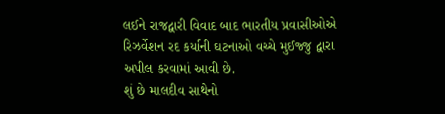લઈને રાજદ્વારી વિવાદ બાદ ભારતીય પ્રવાસીઓએ રિઝર્વેશન રદ કર્યાની ઘટનાઓ વચ્ચે મુઈજ્જુ દ્વારા અપીલ કરવામાં આવી છે.
શું છે માલદીવ સાથેનો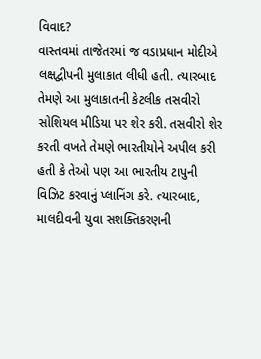વિવાદ?
વાસ્તવમાં તાજેતરમાં જ વડાપ્રધાન મોદીએ લક્ષદ્વીપની મુલાકાત લીધી હતી. ત્યારબાદ તેમણે આ મુલાકાતની કેટલીક તસવીરો સોશિયલ મીડિયા પર શેર કરી. તસવીરો શેર કરતી વખતે તેમણે ભારતીયોને અપીલ કરી હતી કે તેઓ પણ આ ભારતીય ટાપુની વિઝિટ કરવાનું પ્લાનિંગ કરે. ત્યારબાદ, માલદીવની યુવા સશક્તિકરણની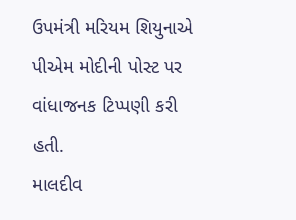ઉપમંત્રી મરિયમ શિયુનાએ પીએમ મોદીની પોસ્ટ પર વાંધાજનક ટિપ્પણી કરી હતી.
માલદીવ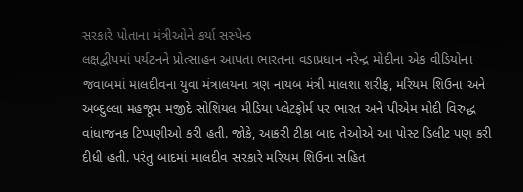સરકારે પોતાના મંત્રીઓને કર્યા સસ્પેન્ડ
લક્ષદ્વીપમાં પર્યટનને પ્રોત્સાહન આપતા ભારતના વડાપ્રધાન નરેન્દ્ર મોદીના એક વીડિયોના જવાબમાં માલદીવના યુવા મંત્રાલયના ત્રણ નાયબ મંત્રી માલશા શરીફ, મરિયમ શિઉના અને અબ્દુલ્લા મહજૂમ મજીદે સોશિયલ મીડિયા પ્લેટફોર્મ પર ભારત અને પીએમ મોદી વિરુદ્ધ વાંધાજનક ટિપ્પણીઓ કરી હતી. જોકે, આકરી ટીકા બાદ તેઓએ આ પોસ્ટ ડિલીટ પણ કરી દીધી હતી. પરંતુ બાદમાં માલદીવ સરકારે મરિયમ શિઉના સહિત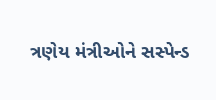ત્રણેય મંત્રીઓને સસ્પેન્ડ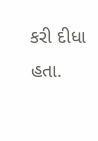કરી દીધા હતા.